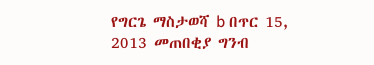የግርጌ ማስታወሻ b በጥር 15, 2013 መጠበቂያ ግንብ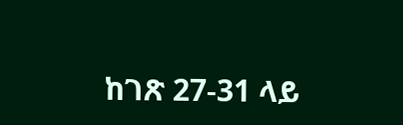ከገጽ 27-31 ላይ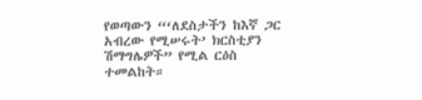የወጣውን “‘ለደስታችን ከእኛ ጋር አብረው የሚሠሩት’ ክርስቲያን ሽማግሌዎች” የሚል ርዕስ ተመልከት።